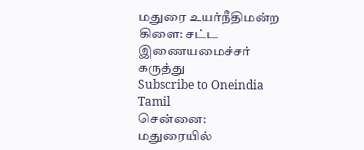மதுரை உயர்நீதிமன்ற கிளை: சட்ட இணையமைச்சர் கருத்து
Subscribe to Oneindia Tamil
சென்னை:
மதுரையில்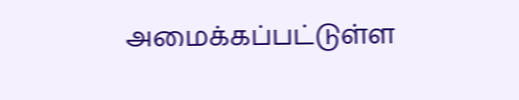அமைக்கப்பட்டுள்ள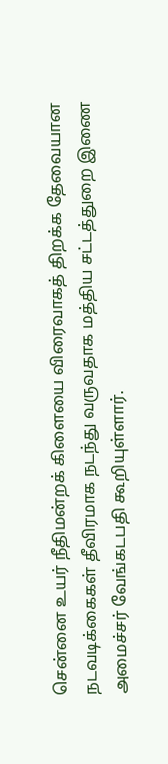சென்னை உயர் நீதிமன்றக் கிளையை விரைவாகத் திறக்க தேவையான நடவடிக்கைகள் தீவிரமாக நடந்து வருவதாக மத்திய சட்டத்துறை இணை அமைச்சர் வேங்கடபதி கூறியுள்ளார்.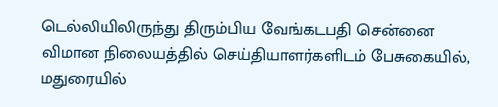டெல்லியிலிருந்து திரும்பிய வேங்கடபதி சென்னை விமான நிலையத்தில் செய்தியாளர்களிடம் பேசுகையில், மதுரையில்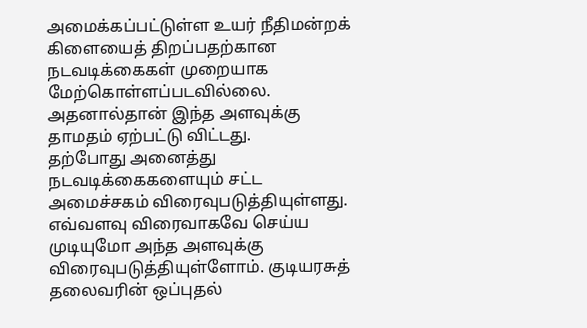அமைக்கப்பட்டுள்ள உயர் நீதிமன்றக் கிளையைத் திறப்பதற்கான நடவடிக்கைகள் முறையாக மேற்கொள்ளப்படவில்லை. அதனால்தான் இந்த அளவுக்கு தாமதம் ஏற்பட்டு விட்டது.
தற்போது அனைத்து நடவடிக்கைகளையும் சட்ட அமைச்சகம் விரைவுபடுத்தியுள்ளது. எவ்வளவு விரைவாகவே செய்ய முடியுமோ அந்த அளவுக்கு விரைவுபடுத்தியுள்ளோம். குடியரசுத் தலைவரின் ஒப்புதல்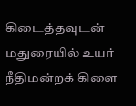கிடைத்தவுடன் மதுரையில் உயர் நீதிமன்றக் கிளை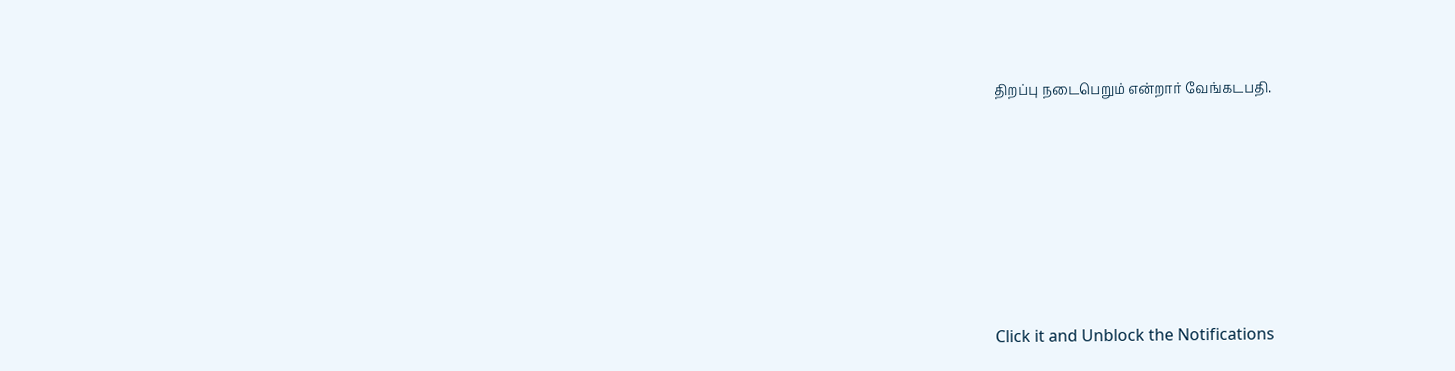திறப்பு நடைபெறும் என்றார் வேங்கடபதி.












Click it and Unblock the Notifications